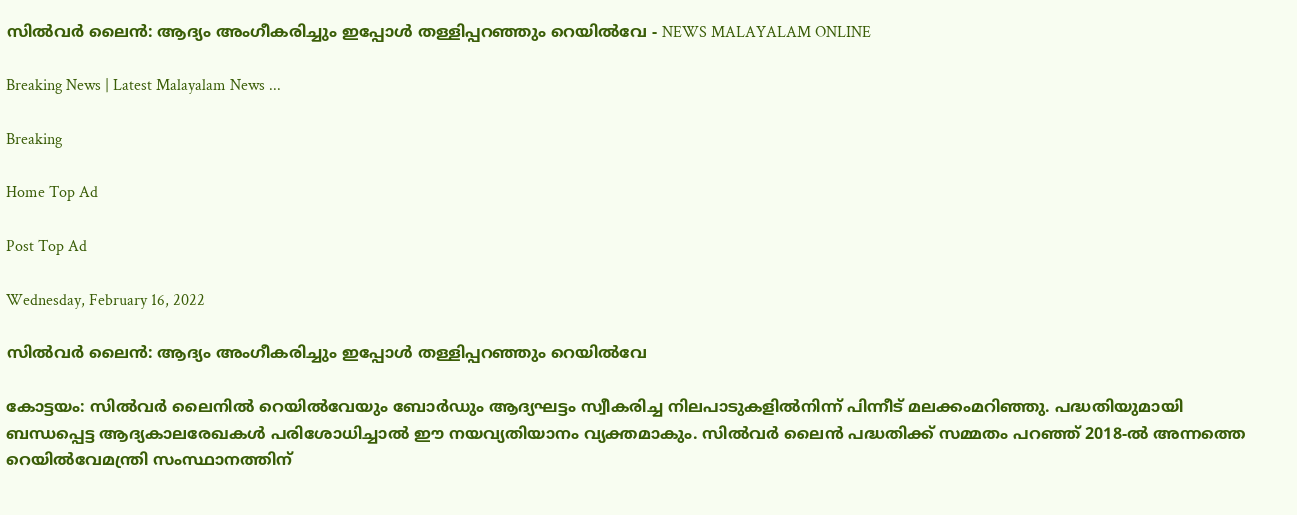സിൽവർ ലൈൻ: ആദ്യം അംഗീകരിച്ചും ഇപ്പോൾ തള്ളിപ്പറഞ്ഞും റെയിൽവേ - NEWS MALAYALAM ONLINE

Breaking News | Latest Malayalam News ...

Breaking

Home Top Ad

Post Top Ad

Wednesday, February 16, 2022

സിൽവർ ലൈൻ: ആദ്യം അംഗീകരിച്ചും ഇപ്പോൾ തള്ളിപ്പറഞ്ഞും റെയിൽവേ

കോട്ടയം: സിൽവർ ലൈനിൽ റെയിൽവേയും ബോർഡും ആദ്യഘട്ടം സ്വീകരിച്ച നിലപാടുകളിൽനിന്ന് പിന്നീട് മലക്കംമറിഞ്ഞു. പദ്ധതിയുമായി ബന്ധപ്പെട്ട ആദ്യകാലരേഖകൾ പരിശോധിച്ചാൽ ഈ നയവ്യതിയാനം വ്യക്തമാകും. സിൽവർ ലൈൻ പദ്ധതിക്ക് സമ്മതം പറഞ്ഞ് 2018-ൽ അന്നത്തെ റെയിൽവേമന്ത്രി സംസ്ഥാനത്തിന്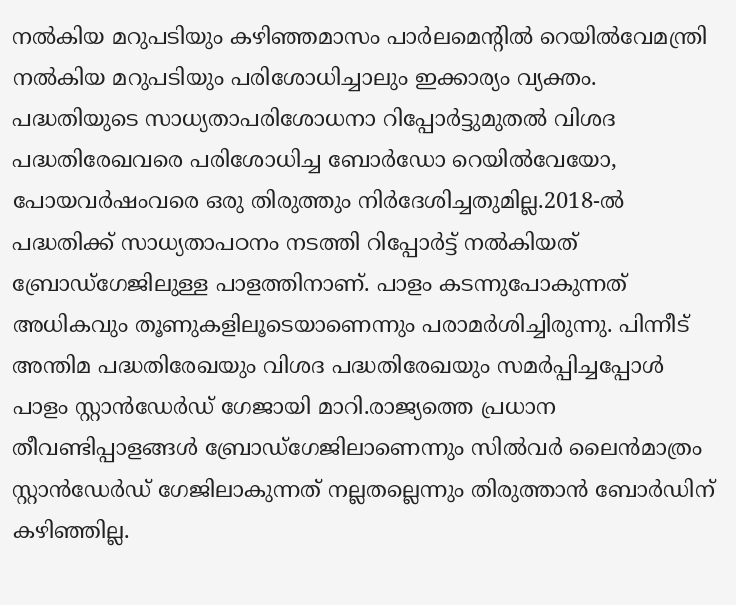നൽകിയ മറുപടിയും കഴിഞ്ഞമാസം പാർലമെന്റിൽ റെയിൽവേമന്ത്രി നൽകിയ മറുപടിയും പരിശോധിച്ചാലും ഇക്കാര്യം വ്യക്തം. പദ്ധതിയുടെ സാധ്യതാപരിശോധനാ റിപ്പോർട്ടുമുതൽ വിശദ പദ്ധതിരേഖവരെ പരിശോധിച്ച ബോർഡോ റെയിൽവേയോ, പോയവർഷംവരെ ഒരു തിരുത്തും നിർദേശിച്ചതുമില്ല.2018-ൽ പദ്ധതിക്ക് സാധ്യതാപഠനം നടത്തി റിപ്പോർട്ട് നൽകിയത് ബ്രോഡ്‌ഗേജിലുള്ള പാളത്തിനാണ്. പാളം കടന്നുപോകുന്നത് അധികവും തൂണുകളിലൂടെയാണെന്നും പരാമർശിച്ചിരുന്നു. പിന്നീട് അന്തിമ പദ്ധതിരേഖയും വിശദ പദ്ധതിരേഖയും സമർപ്പിച്ചപ്പോൾ പാളം സ്റ്റാൻഡേർഡ് ഗേജായി മാറി.രാജ്യത്തെ പ്രധാന തീവണ്ടിപ്പാളങ്ങൾ ബ്രോഡ്‌ഗേജിലാണെന്നും സിൽവർ ലൈൻമാത്രം സ്റ്റാൻഡേർഡ് ഗേജിലാകുന്നത് നല്ലതല്ലെന്നും തിരുത്താൻ ബോർഡിന് കഴിഞ്ഞില്ല.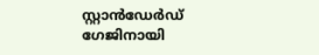സ്റ്റാൻഡേർഡ് ഗേജിനായി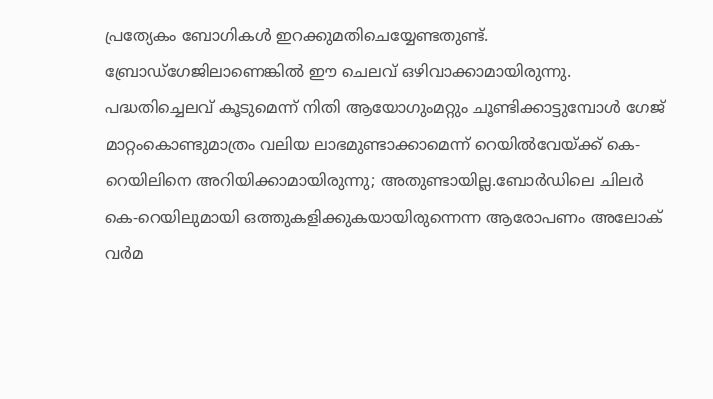പ്രത്യേകം ബോഗികൾ ഇറക്കുമതിചെയ്യേണ്ടതുണ്ട്. ബ്രോഡ്ഗേജിലാണെങ്കിൽ ഈ ചെലവ് ഒഴിവാക്കാമായിരുന്നു. പദ്ധതിച്ചെലവ് കൂടുമെന്ന് നിതി ആയോഗുംമറ്റും ചൂണ്ടിക്കാട്ടുമ്പോൾ ഗേജ് മാറ്റംകൊണ്ടുമാത്രം വലിയ ലാഭമുണ്ടാക്കാമെന്ന് റെയിൽവേയ്ക്ക് കെ-റെയിലിനെ അറിയിക്കാമായിരുന്നു; അതുണ്ടായില്ല.ബോർഡിലെ ചിലർ കെ-റെയിലുമായി ഒത്തുകളിക്കുകയായിരുന്നെന്ന ആരോപണം അലോക് വർമ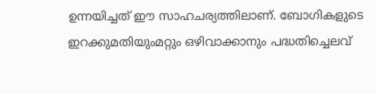ഉന്നയിച്ചത് ഈ സാഹചര്യത്തിലാണ്. ബോഗികളുടെ ഇറക്കുമതിയുംമറ്റും ഒഴിവാക്കാനും പദ്ധതിച്ചെലവ്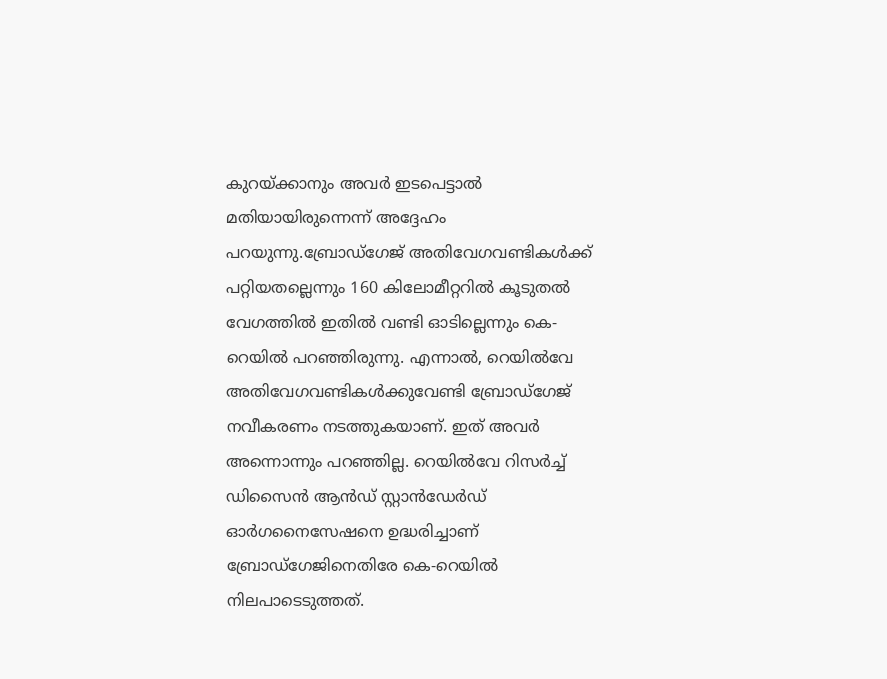കുറയ്ക്കാനും അവർ ഇടപെട്ടാൽ മതിയായിരുന്നെന്ന് അദ്ദേഹം പറയുന്നു.ബ്രോഡ്ഗേജ് അതിവേഗവണ്ടികൾക്ക് പറ്റിയതല്ലെന്നും 160 കിലോമീറ്ററിൽ കൂടുതൽ വേഗത്തിൽ ഇതിൽ വണ്ടി ഓടില്ലെന്നും കെ-റെയിൽ പറഞ്ഞിരുന്നു. എന്നാൽ, റെയിൽവേ അതിവേഗവണ്ടികൾക്കുവേണ്ടി ബ്രോഡ്ഗേജ് നവീകരണം നടത്തുകയാണ്. ഇത് അവർ അന്നൊന്നും പറഞ്ഞില്ല. റെയിൽവേ റിസർച്ച് ഡിസൈൻ ആൻഡ് സ്റ്റാൻഡേർഡ് ഓർഗനൈസേഷനെ ഉദ്ധരിച്ചാണ് ബ്രോഡ്‌ഗേജിനെതിരേ കെ-റെയിൽ നിലപാടെടുത്തത്.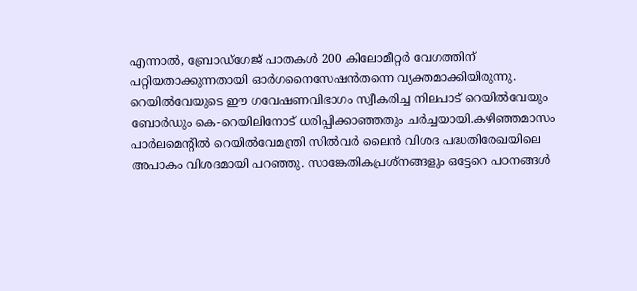എന്നാൽ, ബ്രോഡ്ഗേജ് പാതകൾ 200 കിലോമീറ്റർ വേഗത്തിന് പറ്റിയതാക്കുന്നതായി ഓർഗനൈസേഷൻതന്നെ വ്യക്തമാക്കിയിരുന്നു. റെയിൽവേയുടെ ഈ ഗവേഷണവിഭാഗം സ്വീകരിച്ച നിലപാട് റെയിൽവേയും ബോർഡും കെ-റെയിലിനോട് ധരിപ്പിക്കാഞ്ഞതും ചർച്ചയായി.കഴിഞ്ഞമാസം പാർലമെന്റിൽ റെയിൽവേമന്ത്രി സിൽവർ ലൈൻ വിശദ പദ്ധതിരേഖയിലെ അപാകം വിശദമായി പറഞ്ഞു. സാങ്കേതികപ്രശ്നങ്ങളും ഒട്ടേറെ പഠനങ്ങൾ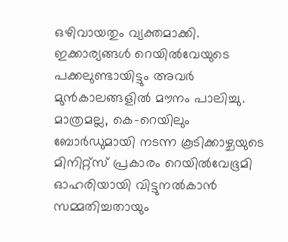ഒഴിവായതും വ്യക്തമാക്കി. ഇക്കാര്യങ്ങൾ റെയിൽവേയുടെ പക്കലുണ്ടായിട്ടും അവർ മുൻകാലങ്ങളിൽ മൗനം പാലിച്ചു. മാത്രമല്ല, കെ-റെയിലും ബോർഡുമായി നടന്ന കൂടിക്കാഴ്ചയുടെ മിനിറ്റ്‌സ് പ്രകാരം റെയിൽവേഭൂമി ഓഹരിയായി വിട്ടുനൽകാൻ സമ്മതിച്ചതായും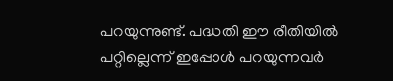പറയുന്നുണ്ട്. പദ്ധതി ഈ രീതിയിൽ പറ്റില്ലെന്ന് ഇപ്പോൾ പറയുന്നവർ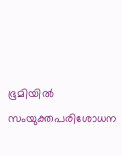ഭൂമിയിൽ സംയുക്തപരിശോധന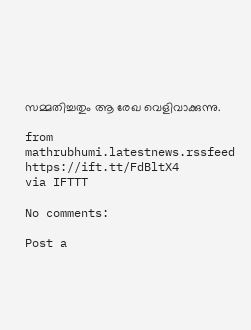സമ്മതിച്ചതും ആ രേഖ വെളിവാക്കുന്നു.

from mathrubhumi.latestnews.rssfeed https://ift.tt/FdBltX4
via IFTTT

No comments:

Post a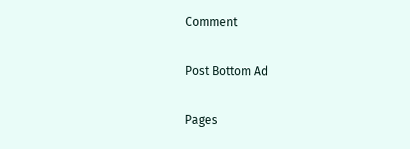Comment

Post Bottom Ad

Pages